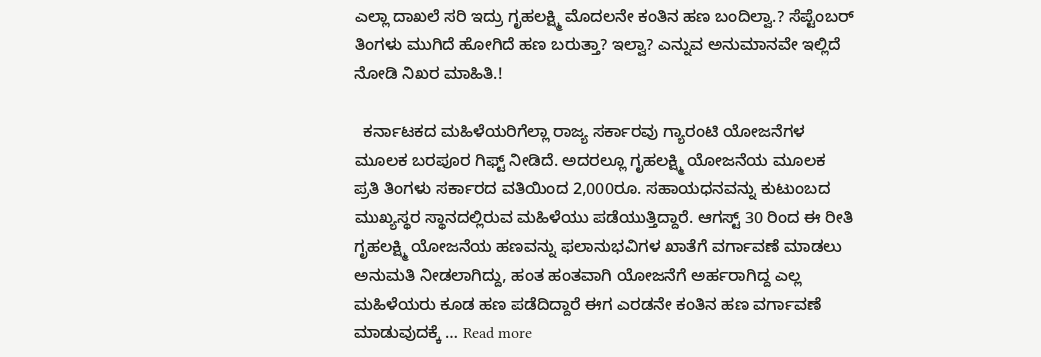ಎಲ್ಲಾ ದಾಖಲೆ ಸರಿ ಇದ್ರು ಗೃಹಲಕ್ಷ್ಮಿ ಮೊದಲನೇ ಕಂತಿನ ಹಣ ಬಂದಿಲ್ವಾ.? ಸೆಪ್ಟೆಂಬರ್ ತಿಂಗಳು ಮುಗಿದೆ ಹೋಗಿದೆ ಹಣ ಬರುತ್ತಾ? ಇಲ್ವಾ? ಎನ್ನುವ ಅನುಮಾನವೇ ಇಲ್ಲಿದೆ ನೋಡಿ ನಿಖರ ಮಾಹಿತಿ.!

  ಕರ್ನಾಟಕದ ಮಹಿಳೆಯರಿಗೆಲ್ಲಾ ರಾಜ್ಯ ಸರ್ಕಾರವು ಗ್ಯಾರಂಟಿ ಯೋಜನೆಗಳ ಮೂಲಕ ಬರಪೂರ ಗಿಫ್ಟ್ ನೀಡಿದೆ. ಅದರಲ್ಲೂ ಗೃಹಲಕ್ಷ್ಮಿ ಯೋಜನೆಯ ಮೂಲಕ ಪ್ರತಿ ತಿಂಗಳು ಸರ್ಕಾರದ ವತಿಯಿಂದ 2,000ರೂ. ಸಹಾಯಧನವನ್ನು ಕುಟುಂಬದ ಮುಖ್ಯಸ್ಥರ ಸ್ಥಾನದಲ್ಲಿರುವ ಮಹಿಳೆಯು ಪಡೆಯುತ್ತಿದ್ದಾರೆ. ಆಗಸ್ಟ್ 30 ರಿಂದ ಈ ರೀತಿ ಗೃಹಲಕ್ಷ್ಮಿ ಯೋಜನೆಯ ಹಣವನ್ನು ಫಲಾನುಭವಿಗಳ ಖಾತೆಗೆ ವರ್ಗಾವಣೆ ಮಾಡಲು ಅನುಮತಿ ನೀಡಲಾಗಿದ್ದು, ಹಂತ ಹಂತವಾಗಿ ಯೋಜನೆಗೆ ಅರ್ಹರಾಗಿದ್ದ ಎಲ್ಲ ಮಹಿಳೆಯರು ಕೂಡ ಹಣ ಪಡೆದಿದ್ದಾರೆ ಈಗ ಎರಡನೇ ಕಂತಿನ ಹಣ ವರ್ಗಾವಣೆ ಮಾಡುವುದಕ್ಕೆ … Read more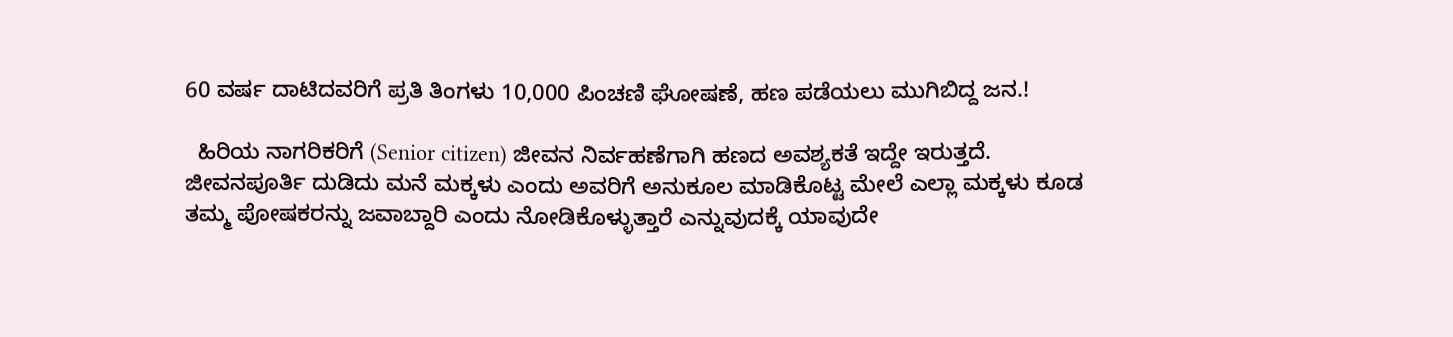60 ವರ್ಷ ದಾಟಿದವರಿಗೆ ಪ್ರತಿ ತಿಂಗಳು 10,000 ಪಿಂಚಣಿ ಘೋಷಣೆ, ಹಣ ಪಡೆಯಲು ಮುಗಿಬಿದ್ದ ಜನ.!

  ಹಿರಿಯ ನಾಗರಿಕರಿಗೆ (Senior citizen) ಜೀವನ ನಿರ್ವಹಣೆಗಾಗಿ ಹಣದ ಅವಶ್ಯಕತೆ ಇದ್ದೇ ಇರುತ್ತದೆ. ಜೀವನಪೂರ್ತಿ ದುಡಿದು ಮನೆ ಮಕ್ಕಳು ಎಂದು ಅವರಿಗೆ ಅನುಕೂಲ ಮಾಡಿಕೊಟ್ಟ ಮೇಲೆ ಎಲ್ಲಾ ಮಕ್ಕಳು ಕೂಡ ತಮ್ಮ ಪೋಷಕರನ್ನು ಜವಾಬ್ದಾರಿ ಎಂದು ನೋಡಿಕೊಳ್ಳುತ್ತಾರೆ ಎನ್ನುವುದಕ್ಕೆ ಯಾವುದೇ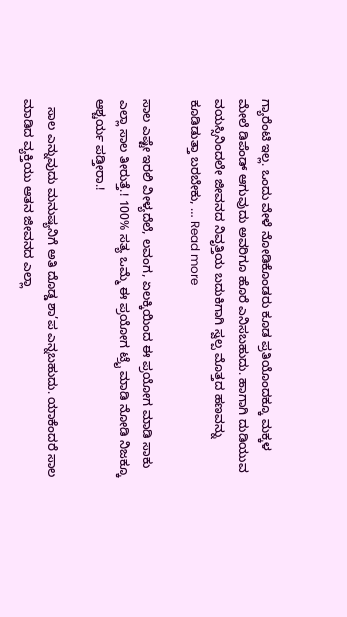ಗ್ಯಾರೆಂಟಿ ಇಲ್ಲ. ಒಂದು ವೇಳೆ ನೋಡಿಕೊಂಡರು ಕೂಡ ಪ್ರತಿಯೊಂದಕ್ಕೂ ಮಕ್ಕಳ ಮೇಲೆ ಡಿಪೆಂಡ್ ಆಗುವುದು ಅವರಿಗೂ ಹೊರೆ ಎನಿಸಬಹುದು. ಹಾಗಾಗಿ ದುಡಿಯುವ ವಯಸ್ಸಿನಿಂದಲೇ ಜೀವನದ ನಿವೃತ್ತಿಯ ಬದುಕಿಗಾಗಿ ಸ್ವಲ್ಪ ಮೊತ್ತದ ಹಣವನ್ನು ಕೂಡಿಡುತ್ತಾ ಬರಬೇಕು, … Read more

ಸಾಲ ಎಷ್ಟೇ ಇರಲಿ ವೀಳ್ಯದೆಲೆ, ಲವಂಗ, ಏಲಕ್ಕಿಯಿಂದ ಈ ಪ್ರಯೋಗ ಮಾಡಿ ಸಾಕು ಎಲ್ಲಾ ಸಾಲ ತೀರುತ್ತೆ.! 100% ಸತ್ಯ ಒಮ್ಮೆ ಈ ಪ್ರಯೋಗ ಟ್ರೈ ಮಾಡಿ ನೋಡಿ ನಿಜಕ್ಕೂ ಆಶ್ಚರ್ಯ ಪಡ್ತೀರಾ.!

  ಸಾಲ ಎನ್ನುವುದು ಮನುಷ್ಯನಿಗೆ ಅತಿ ದೊಡ್ಡ ಶಾ’ಪ ಎನ್ನಬಹುದು. ಯಾಕೆಂದರೆ ಸಾಲ ಮಾಡಿದ ವ್ಯಕ್ತಿಯು ಆತನ ಜೀವನದ ಎಲ್ಲಾ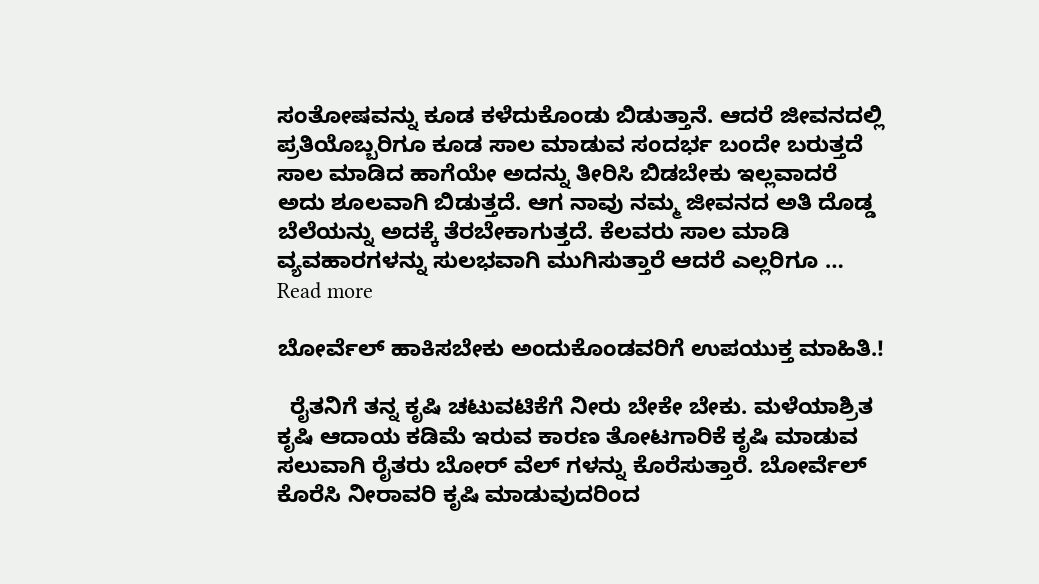ಸಂತೋಷವನ್ನು ಕೂಡ ಕಳೆದುಕೊಂಡು ಬಿಡುತ್ತಾನೆ. ಆದರೆ ಜೀವನದಲ್ಲಿ ಪ್ರತಿಯೊಬ್ಬರಿಗೂ ಕೂಡ ಸಾಲ ಮಾಡುವ ಸಂದರ್ಭ ಬಂದೇ ಬರುತ್ತದೆ ಸಾಲ ಮಾಡಿದ ಹಾಗೆಯೇ ಅದನ್ನು ತೀರಿಸಿ ಬಿಡಬೇಕು ಇಲ್ಲವಾದರೆ ಅದು ಶೂಲವಾಗಿ ಬಿಡುತ್ತದೆ. ಆಗ ನಾವು ನಮ್ಮ ಜೀವನದ ಅತಿ ದೊಡ್ಡ ಬೆಲೆಯನ್ನು ಅದಕ್ಕೆ ತೆರಬೇಕಾಗುತ್ತದೆ. ಕೆಲವರು ಸಾಲ ಮಾಡಿ ವ್ಯವಹಾರಗಳನ್ನು ಸುಲಭವಾಗಿ ಮುಗಿಸುತ್ತಾರೆ ಆದರೆ ಎಲ್ಲರಿಗೂ … Read more

ಬೋರ್ವೆಲ್ ಹಾಕಿಸಬೇಕು ಅಂದುಕೊಂಡವರಿಗೆ ಉಪಯುಕ್ತ ಮಾಹಿತಿ.!

  ರೈತನಿಗೆ ತನ್ನ ಕೃಷಿ ಚಟುವಟಿಕೆಗೆ ನೀರು ಬೇಕೇ ಬೇಕು. ಮಳೆಯಾಶ್ರಿತ ಕೃಷಿ ಆದಾಯ ಕಡಿಮೆ ಇರುವ ಕಾರಣ ತೋಟಗಾರಿಕೆ ಕೃಷಿ ಮಾಡುವ ಸಲುವಾಗಿ ರೈತರು ಬೋರ್ ವೆಲ್ ಗಳನ್ನು ಕೊರೆಸುತ್ತಾರೆ. ಬೋರ್ವೆಲ್ ಕೊರೆಸಿ ನೀರಾವರಿ ಕೃಷಿ ಮಾಡುವುದರಿಂದ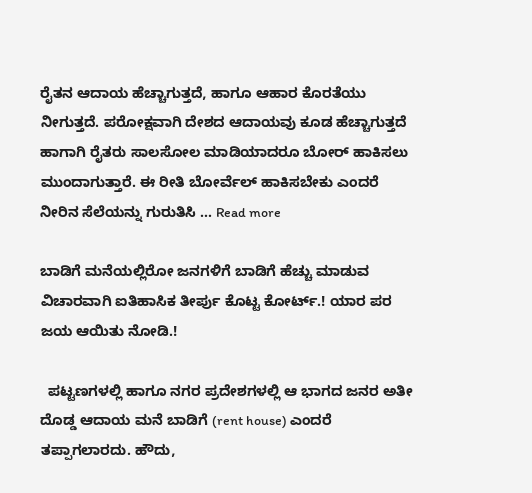ರೈತನ ಆದಾಯ ಹೆಚ್ಚಾಗುತ್ತದೆ, ಹಾಗೂ ಆಹಾರ ಕೊರತೆಯು ನೀಗುತ್ತದೆ. ಪರೋಕ್ಷವಾಗಿ ದೇಶದ ಆದಾಯವು ಕೂಡ ಹೆಚ್ಚಾಗುತ್ತದೆ ಹಾಗಾಗಿ ರೈತರು ಸಾಲಸೋಲ ಮಾಡಿಯಾದರೂ ಬೋರ್ ಹಾಕಿಸಲು ಮುಂದಾಗುತ್ತಾರೆ. ಈ ರೀತಿ ಬೋರ್ವೆಲ್ ಹಾಕಿಸಬೇಕು ಎಂದರೆ ನೀರಿನ ಸೆಲೆಯನ್ನು ಗುರುತಿಸಿ … Read more

ಬಾಡಿಗೆ ಮನೆಯಲ್ಲಿರೋ ಜನಗಳಿಗೆ ಬಾಡಿಗೆ ಹೆಚ್ಚು ಮಾಡುವ ವಿಚಾರವಾಗಿ ಐತಿಹಾಸಿಕ ತೀರ್ಪು ಕೊಟ್ಟ ಕೋರ್ಟ್.! ಯಾರ ಪರ ಜಯ ಆಯಿತು ನೋಡಿ.!

  ಪಟ್ಟಣಗಳಲ್ಲಿ ಹಾಗೂ ನಗರ ಪ್ರದೇಶಗಳಲ್ಲಿ ಆ ಭಾಗದ ಜನರ ಅತೀ ದೊಡ್ಡ ಆದಾಯ ಮನೆ ಬಾಡಿಗೆ (rent house) ಎಂದರೆ ತಪ್ಪಾಗಲಾರದು. ಹೌದು,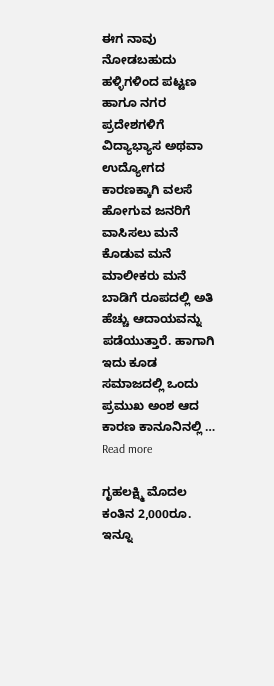ಈಗ ನಾವು ನೋಡಬಹುದು ಹಳ್ಳಿಗಳಿಂದ ಪಟ್ಟಣ ಹಾಗೂ ನಗರ ಪ್ರದೇಶಗಳಿಗೆ ವಿದ್ಯಾಭ್ಯಾಸ ಅಥವಾ ಉದ್ಯೋಗದ ಕಾರಣಕ್ಕಾಗಿ ವಲಸೆ ಹೋಗುವ ಜನರಿಗೆ ವಾಸಿಸಲು ಮನೆ ಕೊಡುವ ಮನೆ ಮಾಲೀಕರು ಮನೆ ಬಾಡಿಗೆ ರೂಪದಲ್ಲಿ ಅತಿ ಹೆಚ್ಚು ಆದಾಯವನ್ನು ಪಡೆಯುತ್ತಾರೆ. ಹಾಗಾಗಿ ಇದು ಕೂಡ ಸಮಾಜದಲ್ಲಿ ಒಂದು ಪ್ರಮುಖ ಅಂಶ ಆದ ಕಾರಣ ಕಾನೂನಿನಲ್ಲಿ … Read more

ಗೃಹಲಕ್ಷ್ಮಿ ಮೊದಲ ಕಂತಿನ 2,000ರೂ. ಇನ್ನೂ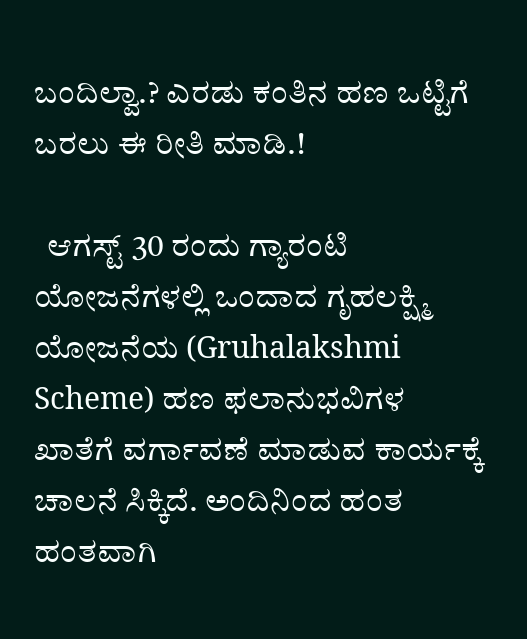ಬಂದಿಲ್ವಾ.? ಎರಡು ಕಂತಿನ ಹಣ ಒಟ್ಟಿಗೆ ಬರಲು ಈ ರೀತಿ ಮಾಡಿ.!

  ಆಗಸ್ಟ್ 30 ರಂದು ಗ್ಯಾರಂಟಿ ಯೋಜನೆಗಳಲ್ಲಿ ಒಂದಾದ ಗೃಹಲಕ್ಷ್ಮಿ ಯೋಜನೆಯ (Gruhalakshmi Scheme) ಹಣ ಫಲಾನುಭವಿಗಳ ಖಾತೆಗೆ ವರ್ಗಾವಣೆ ಮಾಡುವ ಕಾರ್ಯಕ್ಕೆ ಚಾಲನೆ ಸಿಕ್ಕಿದೆ. ಅಂದಿನಿಂದ ಹಂತ ಹಂತವಾಗಿ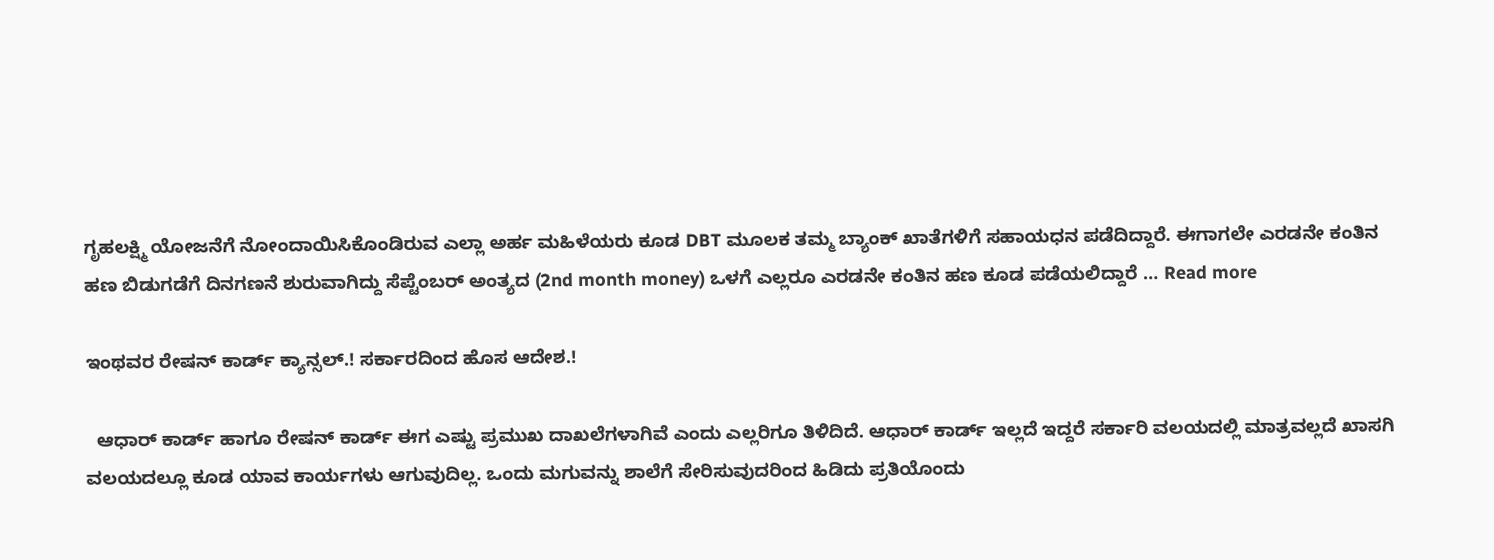ಗೃಹಲಕ್ಷ್ಮಿ ಯೋಜನೆಗೆ ನೋಂದಾಯಿಸಿಕೊಂಡಿರುವ ಎಲ್ಲಾ ಅರ್ಹ ಮಹಿಳೆಯರು ಕೂಡ DBT ಮೂಲಕ ತಮ್ಮ ಬ್ಯಾಂಕ್ ಖಾತೆಗಳಿಗೆ ಸಹಾಯಧನ ಪಡೆದಿದ್ದಾರೆ. ಈಗಾಗಲೇ ಎರಡನೇ ಕಂತಿನ ಹಣ ಬಿಡುಗಡೆಗೆ ದಿನಗಣನೆ ಶುರುವಾಗಿದ್ದು ಸೆಪ್ಟೆಂಬರ್ ಅಂತ್ಯದ (2nd month money) ಒಳಗೆ ಎಲ್ಲರೂ ಎರಡನೇ ಕಂತಿನ ಹಣ ಕೂಡ ಪಡೆಯಲಿದ್ದಾರೆ … Read more

ಇಂಥವರ ರೇಷನ್ ಕಾರ್ಡ್ ಕ್ಯಾನ್ಸಲ್.! ಸರ್ಕಾರದಿಂದ ಹೊಸ ಆದೇಶ.!

  ಆಧಾರ್ ಕಾರ್ಡ್ ಹಾಗೂ ರೇಷನ್ ಕಾರ್ಡ್ ಈಗ ಎಷ್ಟು ಪ್ರಮುಖ ದಾಖಲೆಗಳಾಗಿವೆ ಎಂದು ಎಲ್ಲರಿಗೂ ತಿಳಿದಿದೆ. ಆಧಾರ್ ಕಾರ್ಡ್ ಇಲ್ಲದೆ ಇದ್ದರೆ ಸರ್ಕಾರಿ ವಲಯದಲ್ಲಿ ಮಾತ್ರವಲ್ಲದೆ ಖಾಸಗಿ ವಲಯದಲ್ಲೂ ಕೂಡ ಯಾವ ಕಾರ್ಯಗಳು ಆಗುವುದಿಲ್ಲ. ಒಂದು ಮಗುವನ್ನು ಶಾಲೆಗೆ ಸೇರಿಸುವುದರಿಂದ ಹಿಡಿದು ಪ್ರತಿಯೊಂದು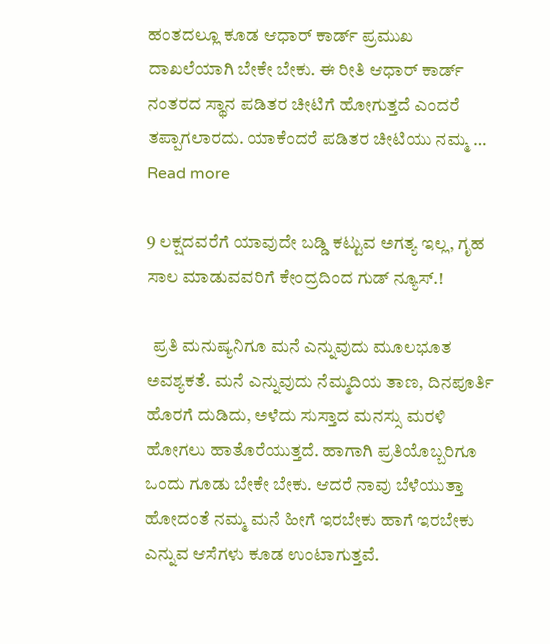ಹಂತದಲ್ಲೂ ಕೂಡ ಆಧಾರ್ ಕಾರ್ಡ್ ಪ್ರಮುಖ ದಾಖಲೆಯಾಗಿ ಬೇಕೇ ಬೇಕು. ಈ ರೀತಿ ಆಧಾರ್ ಕಾರ್ಡ್ ನಂತರದ ಸ್ಥಾನ ಪಡಿತರ ಚೀಟಿಗೆ ಹೋಗುತ್ತದೆ ಎಂದರೆ ತಪ್ಪಾಗಲಾರದು. ಯಾಕೆಂದರೆ ಪಡಿತರ ಚೀಟಿಯು ನಮ್ಮ … Read more

9 ಲಕ್ಷದವರೆಗೆ ಯಾವುದೇ ಬಡ್ಡಿ ಕಟ್ಟುವ ಅಗತ್ಯ ಇಲ್ಲ, ಗೃಹ ಸಾಲ ಮಾಡುವವರಿಗೆ ಕೇಂದ್ರದಿಂದ ಗುಡ್ ನ್ಯೂಸ್.!

  ಪ್ರತಿ ಮನುಷ್ಯನಿಗೂ ಮನೆ ಎನ್ನುವುದು ಮೂಲಭೂತ ಅವಶ್ಯಕತೆ. ಮನೆ ಎನ್ನುವುದು ನೆಮ್ಮದಿಯ ತಾಣ, ದಿನಪೂರ್ತಿ ಹೊರಗೆ ದುಡಿದು, ಅಳೆದು ಸುಸ್ತಾದ ಮನಸ್ಸು ಮರಳಿ ಹೋಗಲು ಹಾತೊರೆಯುತ್ತದೆ. ಹಾಗಾಗಿ ಪ್ರತಿಯೊಬ್ಬರಿಗೂ ಒಂದು ಗೂಡು ಬೇಕೇ ಬೇಕು. ಆದರೆ ನಾವು ಬೆಳೆಯುತ್ತಾ ಹೋದಂತೆ ನಮ್ಮ ಮನೆ ಹೀಗೆ ಇರಬೇಕು ಹಾಗೆ ಇರಬೇಕು ಎನ್ನುವ ಆಸೆಗಳು ಕೂಡ ಉಂಟಾಗುತ್ತವೆ.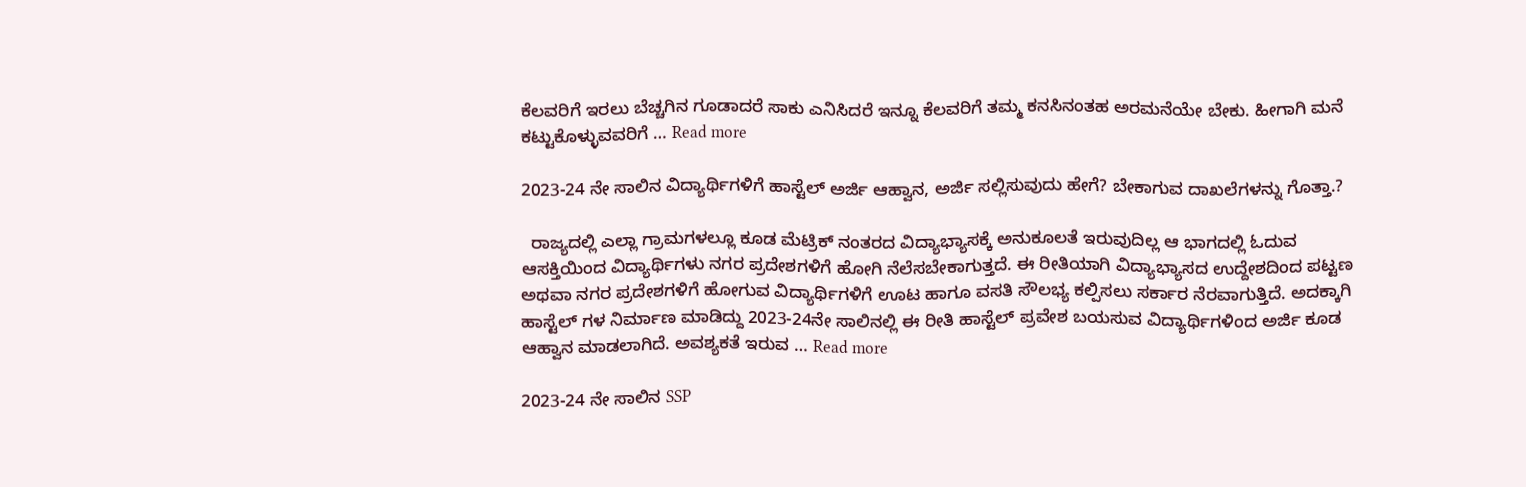ಕೆಲವರಿಗೆ ಇರಲು ಬೆಚ್ಚಗಿನ ಗೂಡಾದರೆ ಸಾಕು ಎನಿಸಿದರೆ ಇನ್ನೂ ಕೆಲವರಿಗೆ ತಮ್ಮ ಕನಸಿನಂತಹ ಅರಮನೆಯೇ ಬೇಕು. ಹೀಗಾಗಿ ಮನೆ ಕಟ್ಟುಕೊಳ್ಳುವವರಿಗೆ … Read more

2023-24 ನೇ ಸಾಲಿನ ವಿದ್ಯಾರ್ಥಿಗಳಿಗೆ ಹಾಸ್ಟೆಲ್ ಅರ್ಜಿ ಆಹ್ವಾನ, ಅರ್ಜಿ ಸಲ್ಲಿಸುವುದು ಹೇಗೆ? ಬೇಕಾಗುವ ದಾಖಲೆಗಳನ್ನು ಗೊತ್ತಾ.?

  ರಾಜ್ಯದಲ್ಲಿ ಎಲ್ಲಾ ಗ್ರಾಮಗಳಲ್ಲೂ ಕೂಡ ಮೆಟ್ರಿಕ್ ನಂತರದ ವಿದ್ಯಾಭ್ಯಾಸಕ್ಕೆ ಅನುಕೂಲತೆ ಇರುವುದಿಲ್ಲ ಆ ಭಾಗದಲ್ಲಿ ಓದುವ ಆಸಕ್ತಿಯಿಂದ ವಿದ್ಯಾರ್ಥಿಗಳು ನಗರ ಪ್ರದೇಶಗಳಿಗೆ ಹೋಗಿ ನೆಲೆಸಬೇಕಾಗುತ್ತದೆ. ಈ ರೀತಿಯಾಗಿ ವಿದ್ಯಾಭ್ಯಾಸದ ಉದ್ದೇಶದಿಂದ ಪಟ್ಟಣ ಅಥವಾ ನಗರ ಪ್ರದೇಶಗಳಿಗೆ ಹೋಗುವ ವಿದ್ಯಾರ್ಥಿಗಳಿಗೆ ಊಟ ಹಾಗೂ ವಸತಿ ಸೌಲಭ್ಯ ಕಲ್ಪಿಸಲು ಸರ್ಕಾರ ನೆರವಾಗುತ್ತಿದೆ. ಅದಕ್ಕಾಗಿ ಹಾಸ್ಟೆಲ್ ಗಳ ನಿರ್ಮಾಣ ಮಾಡಿದ್ದು 2023-24ನೇ ಸಾಲಿನಲ್ಲಿ ಈ ರೀತಿ ಹಾಸ್ಟೆಲ್ ಪ್ರವೇಶ ಬಯಸುವ ವಿದ್ಯಾರ್ಥಿಗಳಿಂದ ಅರ್ಜಿ ಕೂಡ ಆಹ್ವಾನ ಮಾಡಲಾಗಿದೆ. ಅವಶ್ಯಕತೆ ಇರುವ … Read more

2023-24 ನೇ ಸಾಲಿನ SSP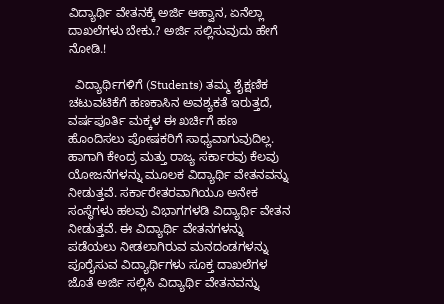ವಿದ್ಯಾರ್ಥಿ ವೇತನಕ್ಕೆ ಅರ್ಜಿ ಆಹ್ವಾನ, ಏನೆಲ್ಲಾ ದಾಖಲೆಗಳು ಬೇಕು.? ಅರ್ಜಿ ಸಲ್ಲಿಸುವುದು ಹೇಗೆ ನೋಡಿ.!

  ವಿದ್ಯಾರ್ಥಿಗಳಿಗೆ (Students) ತಮ್ಮ ಶೈಕ್ಷಣಿಕ ಚಟುವಟಿಕೆಗೆ ಹಣಕಾಸಿನ ಅವಶ್ಯಕತೆ ಇರುತ್ತದೆ, ವರ್ಷಪೂರ್ತಿ ಮಕ್ಕಳ ಈ ಖರ್ಚಿಗೆ ಹಣ ಹೊಂದಿಸಲು ಪೋಷಕರಿಗೆ ಸಾಧ್ಯವಾಗುವುದಿಲ್ಲ. ಹಾಗಾಗಿ ಕೇಂದ್ರ ಮತ್ತು ರಾಜ್ಯ ಸರ್ಕಾರವು ಕೆಲವು ಯೋಜನೆಗಳನ್ನು ಮೂಲಕ ವಿದ್ಯಾರ್ಥಿ ವೇತನವನ್ನು ನೀಡುತ್ತವೆ. ಸರ್ಕಾರೇತರವಾಗಿಯೂ ಅನೇಕ ಸಂಸ್ಥೆಗಳು ಹಲವು ವಿಭಾಗಗಳಡಿ ವಿದ್ಯಾರ್ಥಿ ವೇತನ ನೀಡುತ್ತವೆ. ಈ ವಿದ್ಯಾರ್ಥಿ ವೇತನಗಳನ್ನು ಪಡೆಯಲು ನೀಡಲಾಗಿರುವ ಮನದಂಡಗಳನ್ನು ಪೂರೈಸುವ ವಿದ್ಯಾರ್ಥಿಗಳು ಸೂಕ್ತ ದಾಖಲೆಗಳ ಜೊತೆ ಅರ್ಜಿ ಸಲ್ಲಿಸಿ ವಿದ್ಯಾರ್ಥಿ ವೇತನವನ್ನು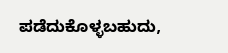ಪಡೆದುಕೊಳ್ಳಬಹುದು,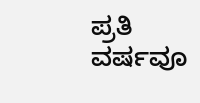ಪ್ರತಿ ವರ್ಷವೂ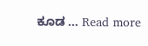ಕೂಡ … Read more